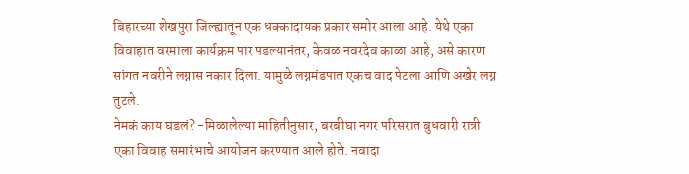बिहारच्या शेखपुरा जिल्ह्यातून एक धक्कादायक प्रकार समोर आला आहे. येथे एका विवाहात वरमाला कार्यक्रम पार पडल्यानंतर, केवळ नवरदेव काळा आहे, असे कारण सांगत नवरीने लग्नास नकार दिला. यामुळे लग्नमंडपात एकच वाद पेटला आणि अखेर लग्न तुटले.
नेमकं काय घडलं? -मिळालेल्या माहितीनुसार, बरबीघा नगर परिसरात बुधवारी रात्री एका विवाह समारंभाचे आयोजन करण्यात आले होते. नवादा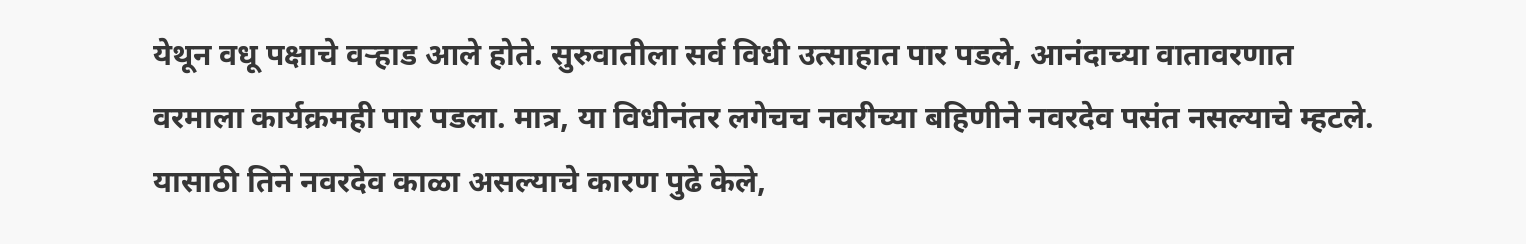येथून वधू पक्षाचे वऱ्हाड आले होते. सुरुवातीला सर्व विधी उत्साहात पार पडले, आनंदाच्या वातावरणात वरमाला कार्यक्रमही पार पडला. मात्र, या विधीनंतर लगेचच नवरीच्या बहिणीने नवरदेव पसंत नसल्याचे म्हटले. यासाठी तिने नवरदेव काळा असल्याचे कारण पुढे केले,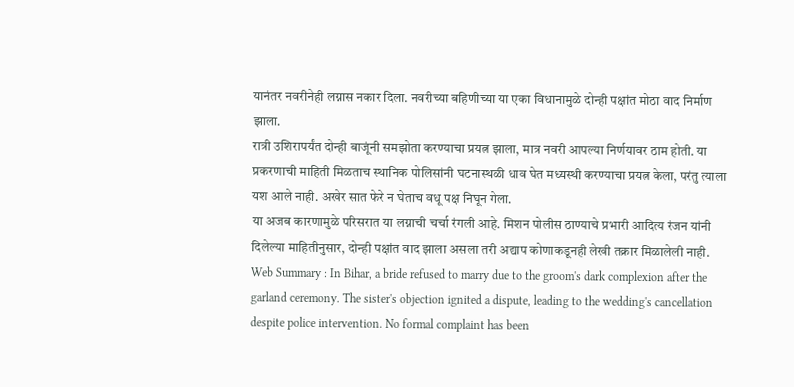यानंतर नवरीनेही लग्नास नकार दिला. नवरीच्या बहिणीच्या या एका विधानामुळे दोन्ही पक्षांत मोठा वाद निर्माण झाला.
रात्री उशिरापर्यंत दोन्ही बाजूंनी समझोता करण्याचा प्रयत्न झाला, मात्र नवरी आपल्या निर्णयावर ठाम होती. या प्रकरणाची माहिती मिळताच स्थानिक पोलिसांनी घटनास्थळी धाव घेत मध्यस्थी करण्याचा प्रयत्न केला, परंतु त्याला यश आले नाही. अखेर सात फेरे न घेताच वधू पक्ष निघून गेला.
या अजब कारणामुळे परिसरात या लग्नाची चर्चा रंगली आहे. मिशन पोलीस ठाण्याचे प्रभारी आदित्य रंजन यांनी दिलेल्या माहितीनुसार, दोन्ही पक्षांत वाद झाला असला तरी अद्याप कोणाकडूनही लेखी तक्रार मिळालेली नाही.
Web Summary : In Bihar, a bride refused to marry due to the groom's dark complexion after the garland ceremony. The sister's objection ignited a dispute, leading to the wedding's cancellation despite police intervention. No formal complaint has been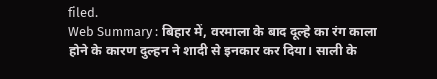filed.
Web Summary : बिहार में, वरमाला के बाद दूल्हे का रंग काला होने के कारण दुल्हन ने शादी से इनकार कर दिया। साली के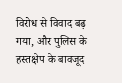विरोध से विवाद बढ़ गया, और पुलिस के हस्तक्षेप के बावजूद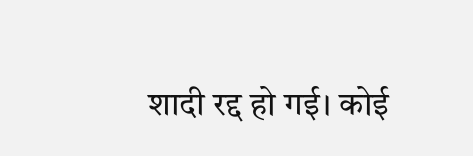शादी रद्द हो गई। कोई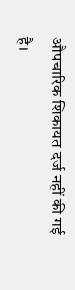औपचारिक शिकायत दर्ज नहीं की गई है।